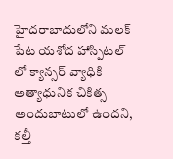హైదరాబాదులోని మలక్ పేట యశోద హాస్పిటల్ లో క్యాన్సర్ వ్యాధికి అత్యాధునిక చికిత్స అందుబాటులో ఉందని, కల్తీ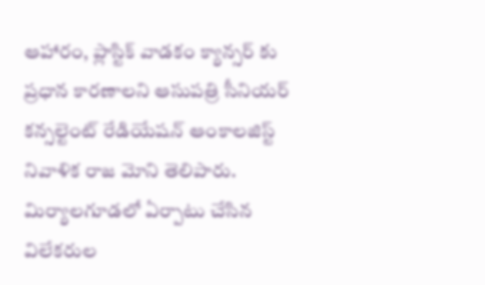ఆహారం, ప్లాస్టిక్ వాడకం క్యాన్సర్ కు ప్రధాన కారణాలని ఆసుపత్రి సీనియర్ కన్సల్టెంట్ రేడియేషన్ ఆంకాలజిస్ట్ నివాళిక రాజ మోని తెలిపారు. మిర్యాలగూడలో ఏర్పాటు చేసిన విలేకరుల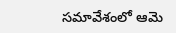సమావేశంలో ఆమె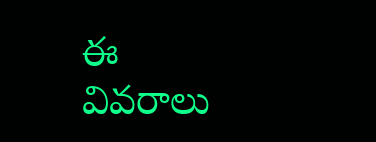ఈ వివరాలు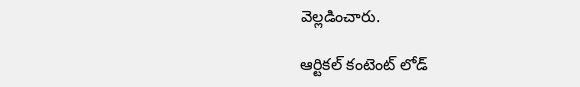వెల్లడించారు.

ఆర్టికల్ కంటెంట్ లోడ్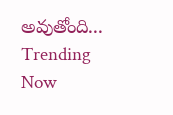అవుతోంది...
Trending Now